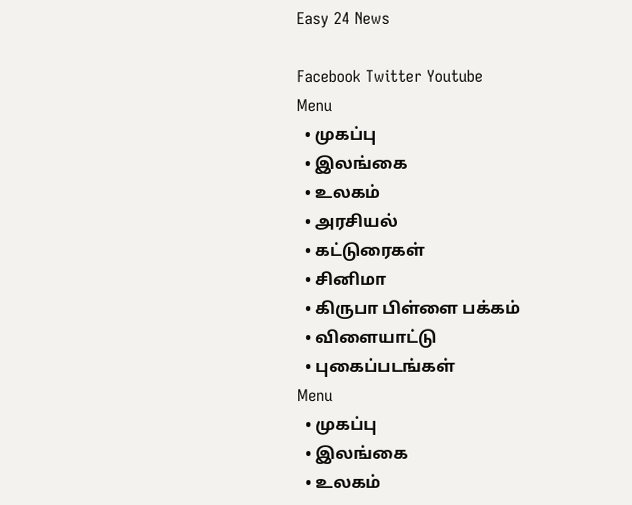Easy 24 News

Facebook Twitter Youtube
Menu
  • முகப்பு
  • இலங்கை
  • உலகம்
  • அரசியல்
  • கட்டுரைகள்
  • சினிமா
  • கிருபா பிள்ளை பக்கம்
  • விளையாட்டு
  • புகைப்படங்கள்
Menu
  • முகப்பு
  • இலங்கை
  • உலகம்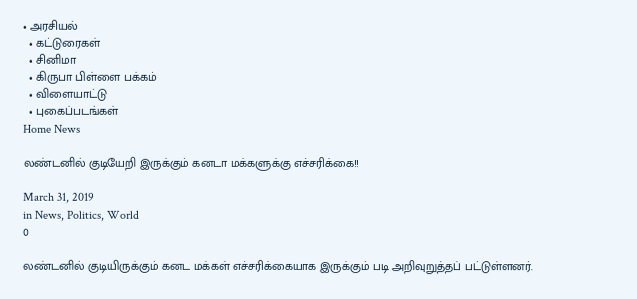• அரசியல்
  • கட்டுரைகள்
  • சினிமா
  • கிருபா பிள்ளை பக்கம்
  • விளையாட்டு
  • புகைப்படங்கள்
Home News

லண்டனில் குடியேறி இருக்கும் கனடா மக்களுக்கு எச்சரிக்கை!!

March 31, 2019
in News, Politics, World
0

லண்டனில் குடியிருக்கும் கனட மக்கள் எச்சரிக்கையாக இருக்கும் படி அறிவுறுத்தப் பட்டுள்ளனர்.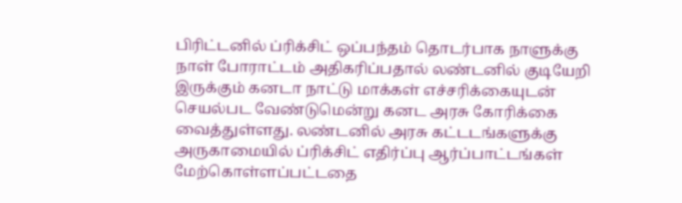பிரிட்டனில் ப்ரிக்சிட் ஒப்பந்தம் தொடர்பாக நாளுக்கு நாள் போராட்டம் அதிகரிப்பதால் லண்டனில் குடியேறி இருக்கும் கனடா நாட்டு மாக்கள் எச்சரிக்கையுடன் செயல்பட வேண்டுமென்று கனட அரசு கோரிக்கை வைத்துள்ளது. லண்டனில் அரசு கட்டடங்களுக்கு அருகாமையில் ப்ரிக்சிட் எதிர்ப்பு ஆர்ப்பாட்டங்கள் மேற்கொள்ளப்பட்டதை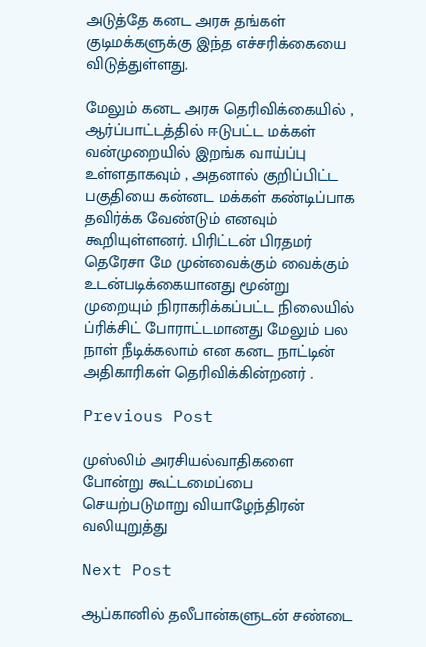அடுத்தே கனட அரசு தங்கள் குடிமக்களுக்கு இந்த எச்சரிக்கையை விடுத்துள்ளது.

மேலும் கனட அரசு தெரிவிக்கையில் , ஆர்ப்பாட்டத்தில் ஈடுபட்ட மக்கள் வன்முறையில் இறங்க வாய்ப்பு உள்ளதாகவும் , அதனால் குறிப்பிட்ட பகுதியை கன்னட மக்கள் கண்டிப்பாக தவிர்க்க வேண்டும் எனவும் கூறியுள்ளனர். பிரிட்டன் பிரதமர் தெரேசா மே முன்வைக்கும் வைக்கும் உடன்படிக்கையானது மூன்று முறையும் நிராகரிக்கப்பட்ட நிலையில் ப்ரிக்சிட் போராட்டமானது மேலும் பல நாள் நீடிக்கலாம் என கனட நாட்டின் அதிகாரிகள் தெரிவிக்கின்றனர் .

Previous Post

முஸ்லிம் அரசியல்வாதிகளை போன்று கூட்டமைப்பை செயற்படுமாறு வியாழேந்திரன் வலியுறுத்து

Next Post

ஆப்கானில் தலீபான்களுடன் சண்டை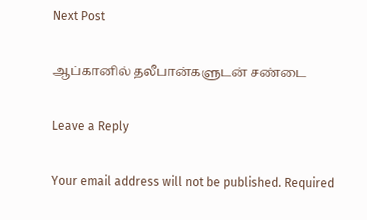Next Post

ஆப்கானில் தலீபான்களுடன் சண்டை

Leave a Reply

Your email address will not be published. Required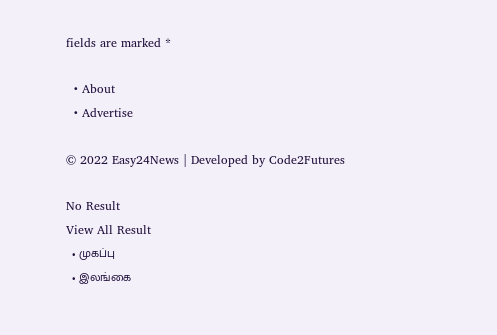fields are marked *

  • About
  • Advertise

© 2022 Easy24News | Developed by Code2Futures

No Result
View All Result
  • முகப்பு
  • இலங்கை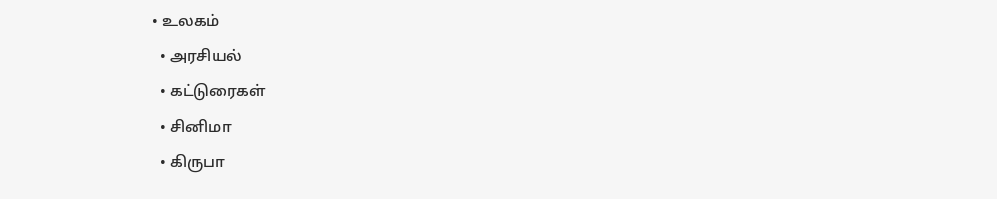• உலகம்
  • அரசியல்
  • கட்டுரைகள்
  • சினிமா
  • கிருபா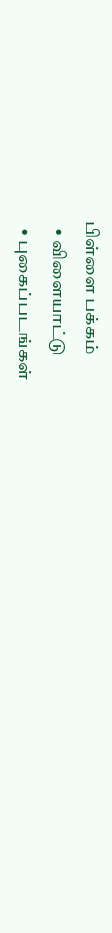பிள்ளை பக்கம்
  • விளையாட்டு
  • புகைப்படங்கள்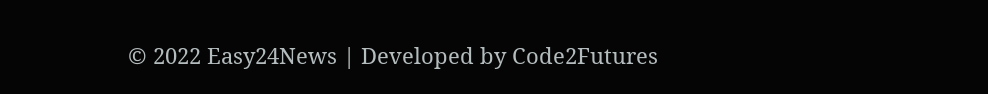© 2022 Easy24News | Developed by Code2Futures